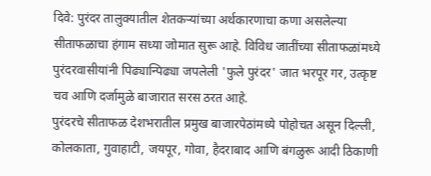दिवे: पुरंदर तालुक्यातील शेतकऱ्यांच्या अर्थकारणाचा कणा असलेल्या सीताफळाचा हंगाम सध्या जोमात सुरू आहे. विविध जातींच्या सीताफळांमध्ये पुरंदरवासीयांनी पिढ्यान्पिढ्या जपलेली 'फुले पुरंदर' जात भरपूर गर, उत्कृष्ट चव आणि दर्जामुळे बाजारात सरस ठरत आहे.
पुरंदरचे सीताफळ देशभरातील प्रमुख बाजारपेठांमध्ये पोहोचत असून दिल्ली, कोलकाता, गुवाहाटी, जयपूर, गोवा, हैदराबाद आणि बंगळुरू आदी ठिकाणी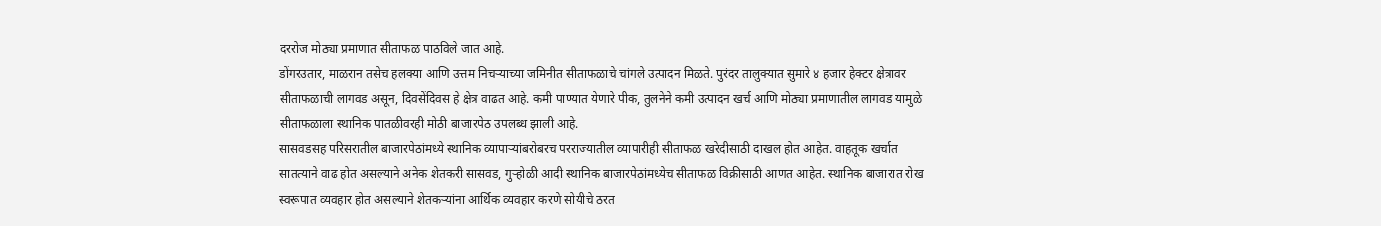दररोज मोठ्या प्रमाणात सीताफळ पाठविले जात आहे.
डोंगरउतार, माळरान तसेच हलक्या आणि उत्तम निचऱ्याच्या जमिनीत सीताफळाचे चांगले उत्पादन मिळते. पुरंदर तालुक्यात सुमारे ४ हजार हेक्टर क्षेत्रावर सीताफळाची लागवड असून, दिवसेंदिवस हे क्षेत्र वाढत आहे. कमी पाण्यात येणारे पीक, तुलनेने कमी उत्पादन खर्च आणि मोठ्या प्रमाणातील लागवड यामुळे सीताफळाला स्थानिक पातळीवरही मोठी बाजारपेठ उपलब्ध झाली आहे.
सासवडसह परिसरातील बाजारपेठांमध्ये स्थानिक व्यापाऱ्यांबरोबरच परराज्यातील व्यापारीही सीताफळ खरेदीसाठी दाखल होत आहेत. वाहतूक खर्चात सातत्याने वाढ होत असल्याने अनेक शेतकरी सासवड, गुऱ्होळी आदी स्थानिक बाजारपेठांमध्येच सीताफळ विक्रीसाठी आणत आहेत. स्थानिक बाजारात रोख स्वरूपात व्यवहार होत असल्याने शेतकऱ्यांना आर्थिक व्यवहार करणे सोयीचे ठरत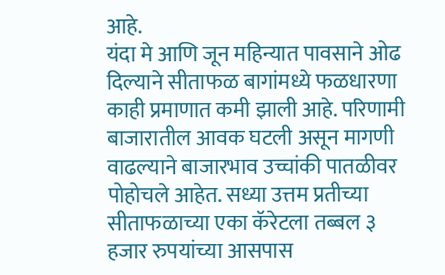आहे.
यंदा मे आणि जून महिन्यात पावसाने ओढ दिल्याने सीताफळ बागांमध्ये फळधारणा काही प्रमाणात कमी झाली आहे. परिणामी बाजारातील आवक घटली असून मागणी वाढल्याने बाजारभाव उच्चांकी पातळीवर पोहोचले आहेत. सध्या उत्तम प्रतीच्या सीताफळाच्या एका कॅरेटला तब्बल ३ हजार रुपयांच्या आसपास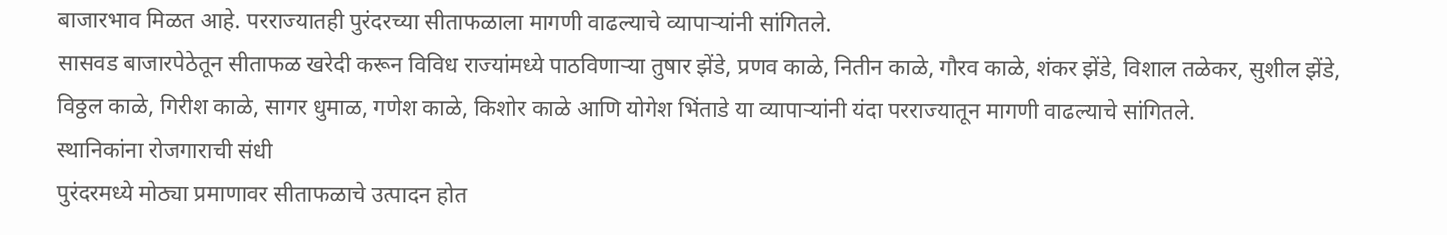बाजारभाव मिळत आहे. परराज्यातही पुरंदरच्या सीताफळाला मागणी वाढल्याचे व्यापाऱ्यांनी सांगितले.
सासवड बाजारपेठेतून सीताफळ खरेदी करून विविध राज्यांमध्ये पाठविणाऱ्या तुषार झेंडे, प्रणव काळे, नितीन काळे, गौरव काळे, शंकर झेंडे, विशाल तळेकर, सुशील झेंडे, विठ्ठल काळे, गिरीश काळे, सागर धुमाळ, गणेश काळे, किशोर काळे आणि योगेश भिंताडे या व्यापाऱ्यांनी यंदा परराज्यातून मागणी वाढल्याचे सांगितले.
स्थानिकांना रोजगाराची संधी
पुरंदरमध्ये मोठ्या प्रमाणावर सीताफळाचे उत्पादन होत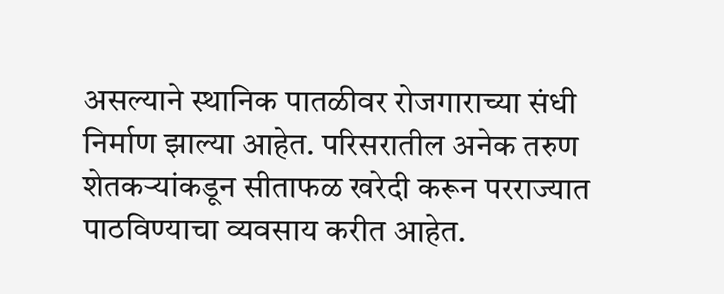असल्याने स्थानिक पातळीवर रोजगाराच्या संधी निर्माण झाल्या आहेत. परिसरातील अनेक तरुण शेतकऱ्यांकडून सीताफळ खरेदी करून परराज्यात पाठविण्याचा व्यवसाय करीत आहेत.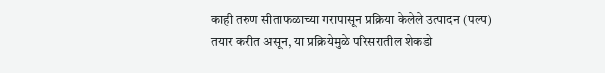काही तरुण सीताफळाच्या गरापासून प्रक्रिया केलेले उत्पादन (पल्प) तयार करीत असून, या प्रक्रियेमुळे परिसरातील शेकडो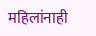महिलांनाही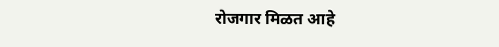रोजगार मिळत आहे